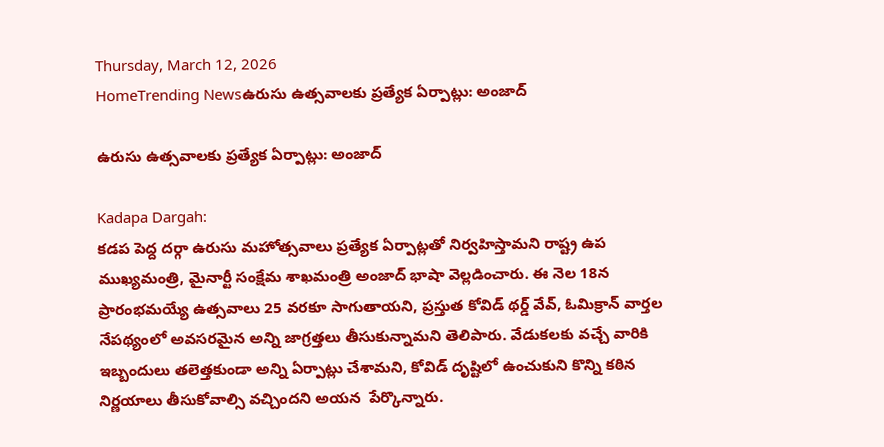Thursday, March 12, 2026
HomeTrending Newsఉరుసు ఉత్సవాలకు ప్రత్యేక ఏర్పాట్లు: అంజాద్

ఉరుసు ఉత్సవాలకు ప్రత్యేక ఏర్పాట్లు: అంజాద్

Kadapa Dargah:
కడప పెద్ద దర్గా ఉరుసు మహోత్సవాలు ప్రత్యేక ఏర్పాట్లతో నిర్వహిస్తామని రాష్ట్ర ఉప ముఖ్యమంత్రి, మైనార్టీ సంక్షేమ శాఖమంత్రి అంజాద్ భాషా వెల్లడించారు. ఈ నెల 18న ప్రారంభమయ్యే ఉత్సవాలు 25 వరకూ సాగుతాయని, ప్రస్తుత కోవిడ్ థర్డ్ వేవ్, ఓమిక్రాన్ వార్తల నేపథ్యంలో అవసరమైన అన్ని జాగ్రత్తలు తీసుకున్నామని తెలిపారు. వేడుకలకు వచ్చే వారికి ఇబ్బందులు తలెత్తకుండా అన్ని ఏర్పాట్లు చేశామని, కోవిడ్ దృష్టిలో ఉంచుకుని కొన్ని కఠిన నిర్ణయాలు తీసుకోవాల్సి వచ్చిందని అయన  పేర్కొన్నారు.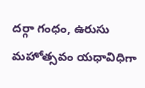దర్గా గంధం, ఉరుసు మహోత్సవం యధావిధిగా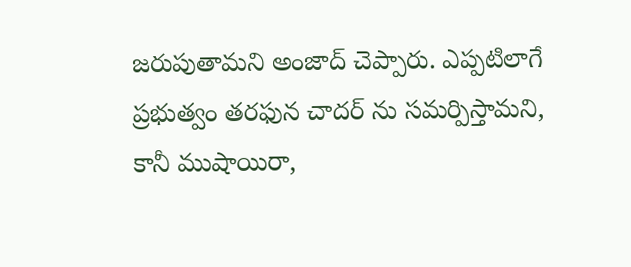జరుపుతామని అంజాద్ చెప్పారు. ఎప్పటిలాగే ప్రభుత్వం తరఫున చాదర్ ను సమర్పిస్తామని, కానీ ముషాయిరా,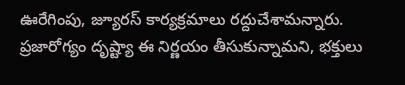ఊరేగింపు, జ్యూరస్ కార్యక్రమాలు రద్దుచేశామన్నారు. ప్రజారోగ్యం దృష్ట్యా ఈ నిర్ణయం తీసుకున్నామని, భక్తులు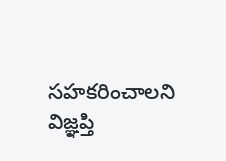సహకరించాలని విజ్ఞప్తి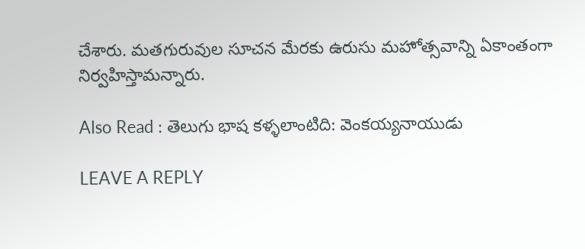చేశారు. మతగురువుల సూచన మేరకు ఉరుసు మహోత్సవాన్ని ఏకాంతంగా నిర్వహిస్తామన్నారు.

Also Read : తెలుగు భాష కళ్ళలాంటిది: వెంకయ్యనాయుడు

LEAVE A REPLY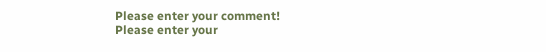Please enter your comment!
Please enter your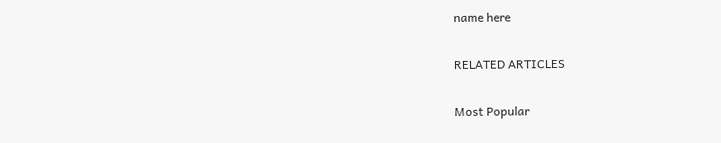name here

RELATED ARTICLES

Most Popular